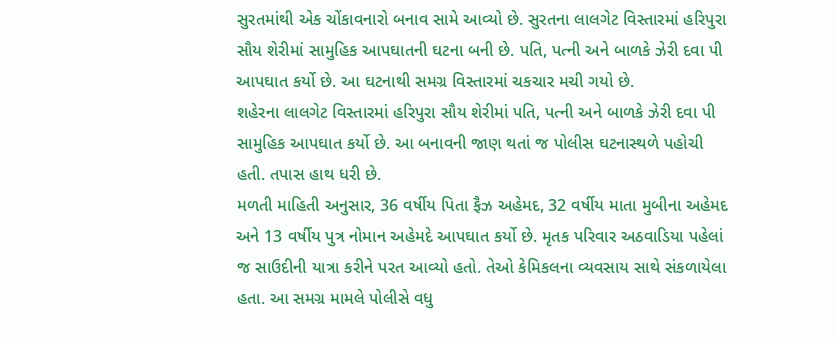સુરતમાંથી એક ચોંકાવનારો બનાવ સામે આવ્યો છે. સુરતના લાલગેટ વિસ્તારમાં હરિપુરા સૌય શેરીમાં સામુહિક આપઘાતની ઘટના બની છે. પતિ, પત્ની અને બાળકે ઝેરી દવા પી આપઘાત કર્યો છે. આ ઘટનાથી સમગ્ર વિસ્તારમાં ચકચાર મચી ગયો છે.
શહેરના લાલગેટ વિસ્તારમાં હરિપુરા સૌય શેરીમાં પતિ, પત્ની અને બાળકે ઝેરી દવા પી સામુહિક આપઘાત કર્યો છે. આ બનાવની જાણ થતાં જ પોલીસ ઘટનાસ્થળે પહોચી હતી. તપાસ હાથ ધરી છે.
મળતી માહિતી અનુસાર, 36 વર્ષીય પિતા ફૈઝ અહેમદ, 32 વર્ષીય માતા મુબીના અહેમદ અને 13 વર્ષીય પુત્ર નોમાન અહેમદે આપઘાત કર્યો છે. મૃતક પરિવાર અઠવાડિયા પહેલાં જ સાઉદીની યાત્રા કરીને પરત આવ્યો હતો. તેઓ કેમિકલના વ્યવસાય સાથે સંકળાયેલા હતા. આ સમગ્ર મામલે પોલીસે વધુ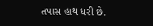તપાસ હાથ ધરી છે.